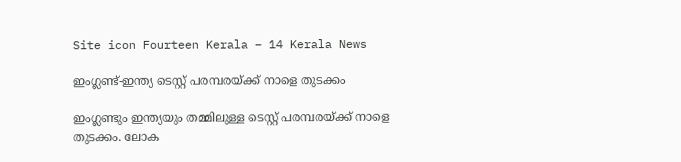Site icon Fourteen Kerala – 14 Kerala News

ഇംഗ്ലണ്ട്-ഇന്ത്യ ടെസ്റ്റ് പരമ്പരയ്ക്ക് നാളെ തുടക്കം

ഇംഗ്ലണ്ടും ഇന്ത്യയും തമ്മിലുള്ള ടെസ്റ്റ് പരമ്പരയ്ക്ക് നാളെ തുടക്കം. ലോക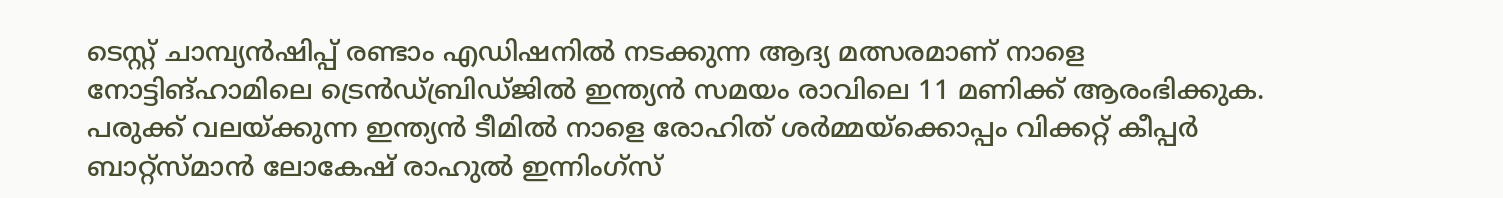ടെസ്റ്റ് ചാമ്പ്യൻഷിപ്പ് രണ്ടാം എഡിഷനിൽ നടക്കുന്ന ആദ്യ മത്സരമാണ് നാളെ നോട്ടിങ്‌ഹാമിലെ ട്രെൻഡ്‌ബ്രിഡ്ജിൽ ഇന്ത്യൻ സമയം രാവിലെ 11 മണിക്ക് ആരംഭിക്കുക. പരുക്ക് വലയ്ക്കുന്ന ഇന്ത്യൻ ടീമിൽ നാളെ രോഹിത് ശർമ്മയ്ക്കൊപ്പം വിക്കറ്റ് കീപ്പർ ബാറ്റ്സ്മാൻ ലോകേഷ് രാഹുൽ ഇന്നിംഗ്സ്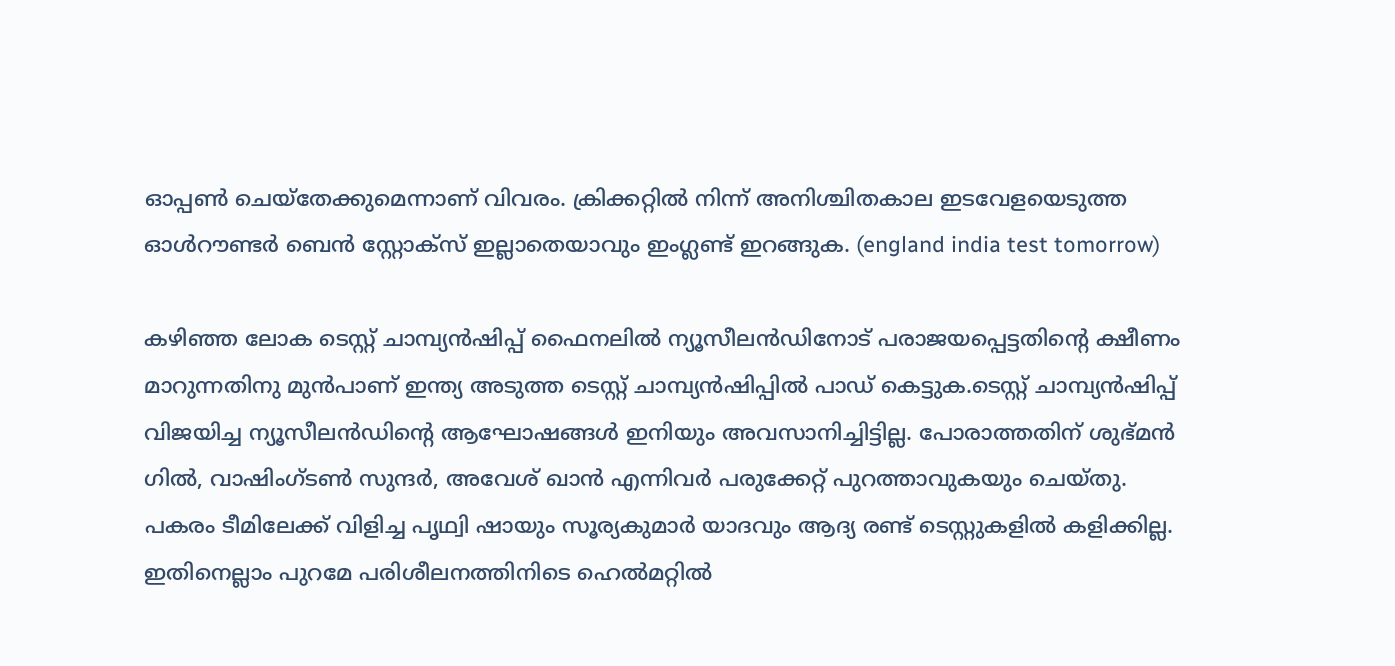ഓപ്പൺ ചെയ്തേക്കുമെന്നാണ് വിവരം. ക്രിക്കറ്റിൽ നിന്ന് അനിശ്ചിതകാല ഇടവേളയെടുത്ത ഓൾറൗണ്ടർ ബെൻ സ്റ്റോക്സ് ഇല്ലാതെയാവും ഇംഗ്ലണ്ട് ഇറങ്ങുക. (england india test tomorrow)

കഴിഞ്ഞ ലോക ടെസ്റ്റ് ചാമ്പ്യൻഷിപ്പ് ഫൈനലിൽ ന്യൂസീലൻഡിനോട് പരാജയപ്പെട്ടതിൻ്റെ ക്ഷീണം മാറുന്നതിനു മുൻപാണ് ഇന്ത്യ അടുത്ത ടെസ്റ്റ് ചാമ്പ്യൻഷിപ്പിൽ പാഡ് കെട്ടുക.ടെസ്റ്റ് ചാമ്പ്യൻഷിപ്പ് വിജയിച്ച ന്യൂസീലൻഡിൻ്റെ ആഘോഷങ്ങൾ ഇനിയും അവസാനിച്ചിട്ടില്ല. പോരാത്തതിന് ശുഭ്മൻ ഗിൽ, വാഷിംഗ്ടൺ സുന്ദർ, അവേശ് ഖാൻ എന്നിവർ പരുക്കേറ്റ് പുറത്താവുകയും ചെയ്തു. പകരം ടീമിലേക്ക് വിളിച്ച പൃഥ്വി ഷായും സൂര്യകുമാർ യാദവും ആദ്യ രണ്ട് ടെസ്റ്റുകളിൽ കളിക്കില്ല. ഇതിനെല്ലാം പുറമേ പരിശീലനത്തിനിടെ ഹെൽമറ്റിൽ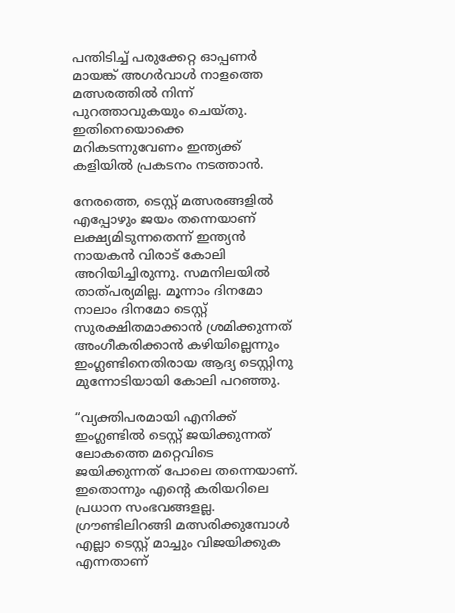പന്തിടിച്ച് പരുക്കേറ്റ ഓപ്പണർ മായങ്ക് അഗർവാൾ നാളത്തെ മത്സരത്തിൽ നിന്ന് പുറത്താവുകയും ചെയ്തു. ഇതിനെയൊക്കെ മറികടന്നുവേണം ഇന്ത്യക്ക് കളിയിൽ പ്രകടനം നടത്താൻ.

നേരത്തെ, ടെസ്റ്റ് മത്സരങ്ങളിൽ എപ്പോഴും ജയം തന്നെയാണ് ലക്ഷ്യമിടുന്നതെന്ന് ഇന്ത്യൻ നായകൻ വിരാട് കോലി അറിയിച്ചിരുന്നു. സമനിലയിൽ താത്പര്യമില്ല. മൂന്നാം ദിനമോ നാലാം ദിനമോ ടെസ്റ്റ് സുരക്ഷിതമാക്കാൻ ശ്രമിക്കുന്നത് അംഗീകരിക്കാൻ കഴിയില്ലെന്നും ഇംഗ്ലണ്ടിനെതിരായ ആദ്യ ടെസ്റ്റിനു മുന്നോടിയായി കോലി പറഞ്ഞു.

“വ്യക്തിപരമായി എനിക്ക് ഇംഗ്ലണ്ടിൽ ടെസ്റ്റ് ജയിക്കുന്നത് ലോകത്തെ മറ്റെവിടെ ജയിക്കുന്നത് പോലെ തന്നെയാണ്. ഇതൊന്നും എൻ്റെ കരിയറിലെ പ്രധാന സംഭവങ്ങളല്ല. ഗ്രൗണ്ടിലിറങ്ങി മത്സരിക്കുമ്പോൾ എല്ലാ ടെസ്റ്റ് മാച്ചും വിജയിക്കുക എന്നതാണ്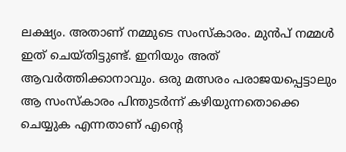ലക്ഷ്യം. അതാണ് നമ്മുടെ സംസ്കാരം. മുൻപ് നമ്മൾ ഇത് ചെയ്തിട്ടുണ്ട്. ഇനിയും അത് ആവർത്തിക്കാനാവും. ഒരു മത്സരം പരാജയപ്പെട്ടാലും ആ സംസ്കാരം പിന്തുടർന്ന് കഴിയുന്നതൊക്കെ ചെയ്യുക എന്നതാണ് എൻ്റെ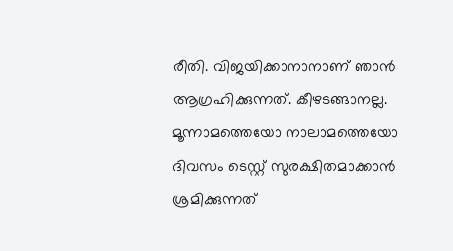രീതി. വിജയിക്കാനാനാണ് ഞാൻ ആഗ്രഹിക്കുന്നത്. കീഴടങ്ങാനല്ല. മൂന്നാമത്തെയോ നാലാമത്തെയോ ദിവസം ടെസ്റ്റ് സുരക്ഷിതമാക്കാൻ ശ്രമിക്കുന്നത്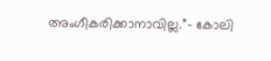അംഗീകരിക്കാനാവില്ല.”- കോലി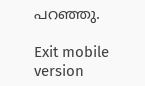പറഞ്ഞു.

Exit mobile version